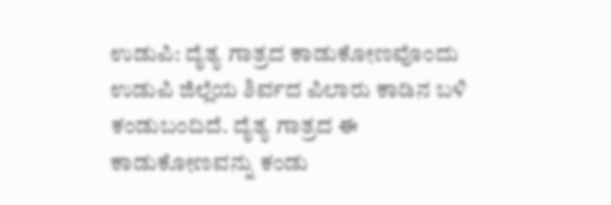ಉಡುಪಿ: ದೈತ್ಯ ಗಾತ್ರದ ಕಾಡುಕೋಣವೊಂದು ಉಡುಪಿ ಜಿಲ್ಲೆಯ ಶಿರ್ವದ ಪಿಲಾರು ಕಾಡಿನ ಬಳಿ ಕಂಡುಬಂದಿದೆ. ದೈತ್ಯ ಗಾತ್ರದ ಈ ಕಾಡುಕೋಣವನ್ನು ಕಂಡು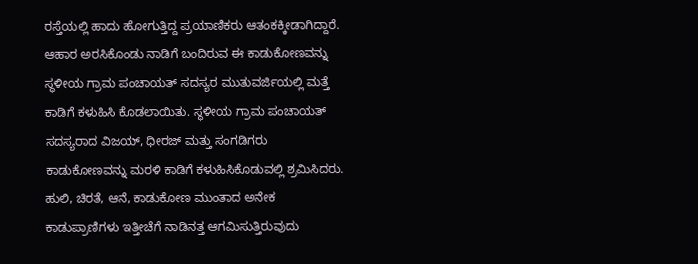ರಸ್ತೆಯಲ್ಲಿ ಹಾದು ಹೋಗುತ್ತಿದ್ದ ಪ್ರಯಾಣಿಕರು ಆತಂಕಕ್ಕೀಡಾಗಿದ್ದಾರೆ. ಆಹಾರ ಅರಸಿಕೊಂಡು ನಾಡಿಗೆ ಬಂದಿರುವ ಈ ಕಾಡುಕೋಣವನ್ನು ಸ್ಥಳೀಯ ಗ್ರಾಮ ಪಂಚಾಯತ್ ಸದಸ್ಯರ ಮುತುವರ್ಜಿಯಲ್ಲಿ ಮತ್ತೆ ಕಾಡಿಗೆ ಕಳುಹಿಸಿ ಕೊಡಲಾಯಿತು. ಸ್ಥಳೀಯ ಗ್ರಾಮ ಪಂಚಾಯತ್ ಸದಸ್ಯರಾದ ವಿಜಯ್, ಧೀರಜ್ ಮತ್ತು ಸಂಗಡಿಗರು ಕಾಡುಕೋಣವನ್ನು ಮರಳಿ ಕಾಡಿಗೆ ಕಳುಹಿಸಿಕೊಡುವಲ್ಲಿ ಶ್ರಮಿಸಿದರು. ಹುಲಿ, ಚಿರತೆ, ಆನೆ, ಕಾಡುಕೋಣ ಮುಂತಾದ ಅನೇಕ ಕಾಡುಪ್ರಾಣಿಗಳು ಇತ್ತೀಚೆಗೆ ನಾಡಿನತ್ತ ಆಗಮಿಸುತ್ತಿರುವುದು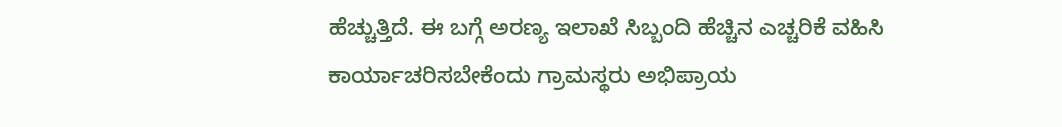ಹೆಚ್ಚುತ್ತಿದೆ. ಈ ಬಗ್ಗೆ ಅರಣ್ಯ ಇಲಾಖೆ ಸಿಬ್ಬಂದಿ ಹೆಚ್ಚಿನ ಎಚ್ಚರಿಕೆ ವಹಿಸಿ ಕಾರ್ಯಾಚರಿಸಬೇಕೆಂದು ಗ್ರಾಮಸ್ಥರು ಅಭಿಪ್ರಾಯ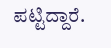ಪಟ್ಟಿದ್ದಾರೆ.